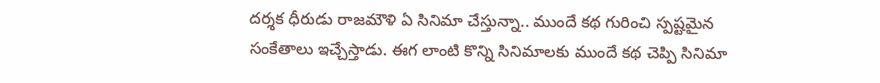దర్శక ధీరుడు రాజమౌళి ఏ సినిమా చేస్తున్నా.. ముందే కథ గురించి స్పష్టమైన సంకేతాలు ఇచ్చేస్తాడు. ఈగ లాంటి కొన్ని సినిమాలకు ముందే కథ చెప్పి సినిమా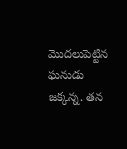మొదలుపెట్టిన ఘనుడు జక్కన్న. తన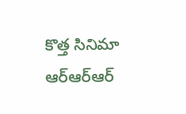కొత్త సినిమా ఆర్ఆర్ఆర్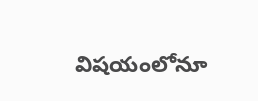విషయంలోనూ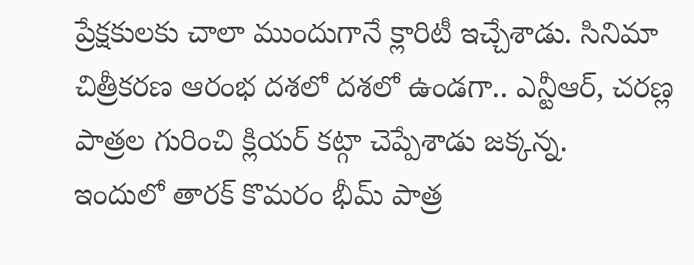ప్రేక్షకులకు చాలా ముందుగానే క్లారిటీ ఇచ్చేశాడు. సినిమా చిత్రీకరణ ఆరంభ దశలో దశలో ఉండగా.. ఎన్టీఆర్, చరణ్ల పాత్రల గురించి క్లియర్ కట్గా చెప్పేశాడు జక్కన్న.
ఇందులో తారక్ కొమరం భీమ్ పాత్ర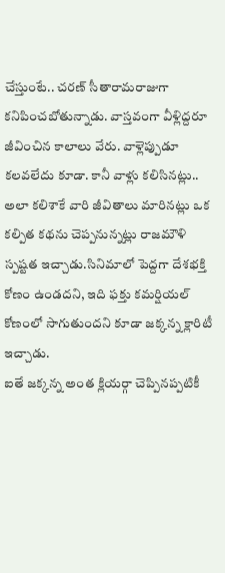చేస్తుంటే.. చరణ్ సీతారామరాజుగా కనిపించబోతున్నాడు. వాస్తవంగా వీళ్లిద్దరూ జీవించిన కాలాలు వేరు. వాళ్లెప్పుడూ కలవలేదు కూడా. కానీ వాళ్లు కలిసినట్లు.. అలా కలిశాకే వారి జీవితాలు మారినట్లు ఒక కల్పిత కథను చెప్పనున్నట్లు రాజమౌళి స్పష్టత ఇచ్చాడు.సినిమాలో పెద్దగా దేశభక్తి కోణం ఉండదని, ఇది ఫక్తు కమర్షియల్ కోణంలో సాగుతుందని కూడా జక్కన్న క్లారిటీ ఇచ్చాడు.
ఐతే జక్కన్న అంత క్లియర్గా చెప్పినప్పటికీ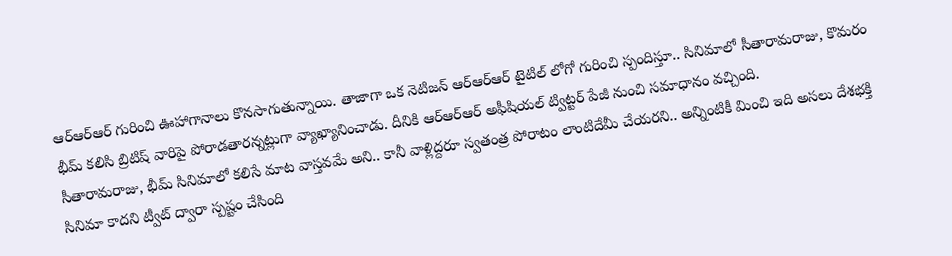ఆర్ఆర్ఆర్ గురించి ఊహాగానాలు కొనసాగుతున్నాయి. తాజాగా ఒక నెటిజన్ ఆర్ఆర్ఆర్ టైటిల్ లోగో గురించి స్పందిస్తూ.. సినిమాలో సీతారామరాజు, కొమరం భీమ్ కలిసి బ్రిటిష్ వారిపై పోరాడతారన్నట్లుగా వ్యాఖ్యానించాడు. దీనికి ఆర్ఆర్ఆర్ అఫీషియల్ ట్విట్టర్ పేజీ నుంచి సమాధానం వచ్చింది.
సీతారామరాజు, భీమ్ సినిమాలో కలిసే మాట వాస్తవమే అని.. కానీ వాళ్లిద్దరూ స్వతంత్ర పోరాటం లాంటిదేమీ చేయరని.. అన్నింటికీ మించి ఇది అసలు దేశభక్తి సినిమా కాదని ట్వీట్ ద్వారా స్పష్టం చేసింది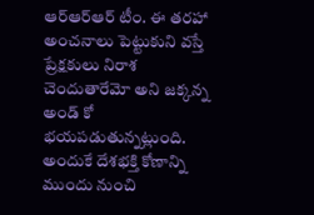ఆర్ఆర్ఆర్ టీం. ఈ తరహా అంచనాలు పెట్టుకుని వస్తే ప్రేక్షకులు నిరాశ చెందుతారేమో అని జక్కన్న అండ్ కో భయపడుతున్నట్లుంది. అందుకే దేశభక్తి కోణాన్ని ముందు నుంచి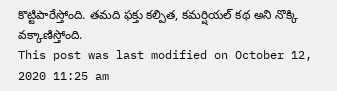కొట్టిపారేస్తోంది. తమది ఫక్తు కల్పిత, కమర్షియల్ కథ అని నొక్కి వక్కాణిస్తోంది.
This post was last modified on October 12, 2020 11:25 am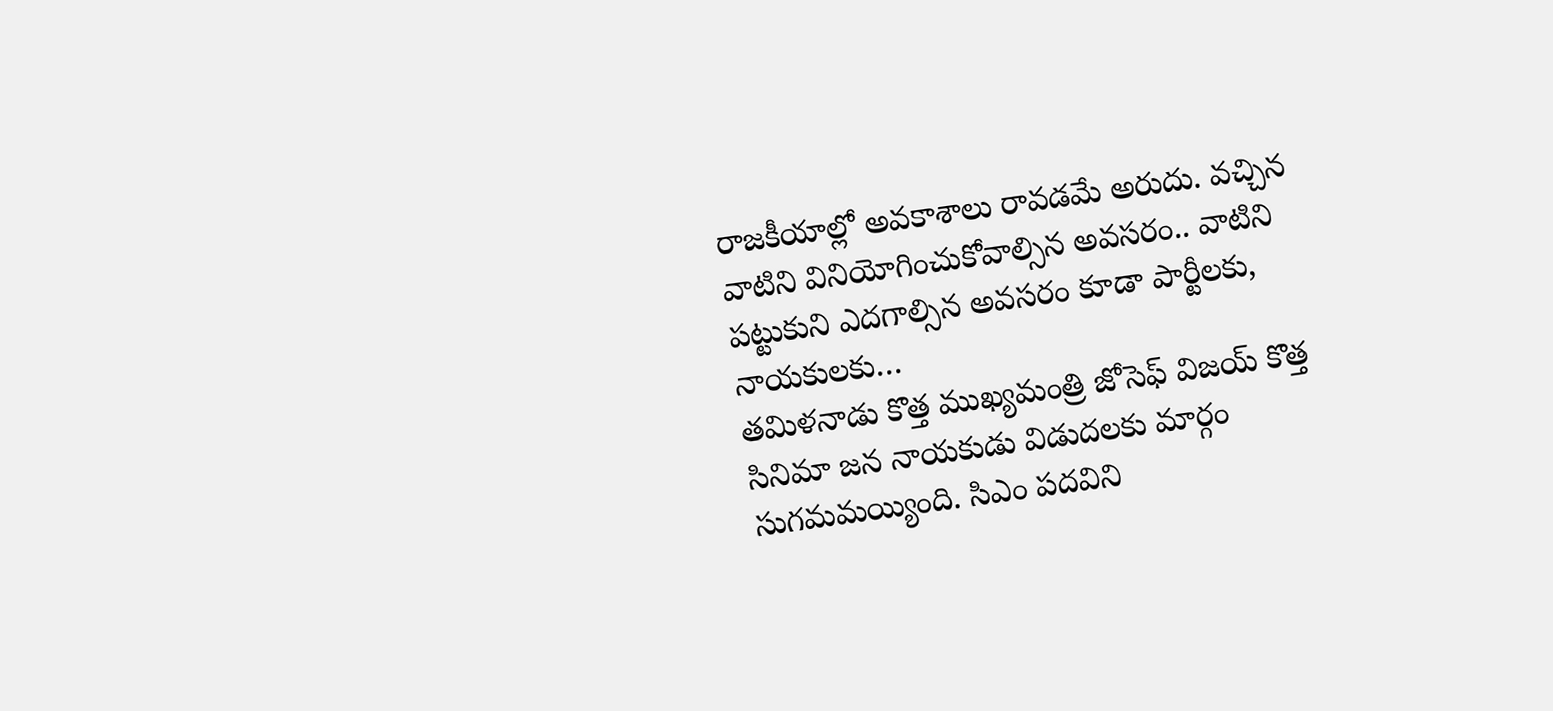రాజకీయాల్లో అవకాశాలు రావడమే అరుదు. వచ్చిన వాటిని వినియోగించుకోవాల్సిన అవసరం.. వాటిని పట్టుకుని ఎదగాల్సిన అవసరం కూడా పార్టీలకు, నాయకులకు…
తమిళనాడు కొత్త ముఖ్యమంత్రి జోసెఫ్ విజయ్ కొత్త సినిమా జన నాయకుడు విడుదలకు మార్గం సుగమమయ్యింది. సిఎం పదవిని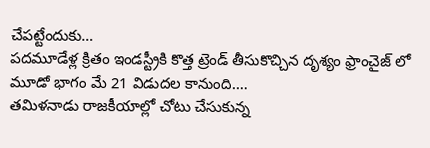చేపట్టేందుకు…
పదమూడేళ్ల క్రితం ఇండస్ట్రీకి కొత్త ట్రెండ్ తీసుకొచ్చిన దృశ్యం ఫ్రాంచైజ్ లో మూడో భాగం మే 21 విడుదల కానుంది.…
తమిళనాడు రాజకీయాల్లో చోటు చేసుకున్న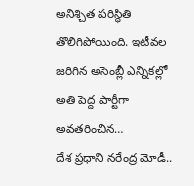అనిశ్చిత పరిస్థితి తొలిగిపోయింది. ఇటీవల జరిగిన అసెంబ్లీ ఎన్నికల్లో అతి పెద్ద పార్టీగా అవతరించిన…
దేశ ప్రధాని నరేంద్ర మోడీ..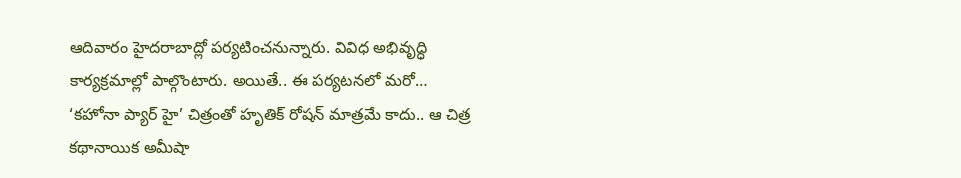ఆదివారం హైదరాబాద్లో పర్యటించనున్నారు. వివిధ అభివృద్ధి కార్యక్రమాల్లో పాల్గొంటారు. అయితే.. ఈ పర్యటనలో మరో…
‘కహోనా ప్యార్ హై’ చిత్రంతో హృతిక్ రోషన్ మాత్రమే కాదు.. ఆ చిత్ర కథానాయిక అమీషా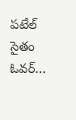పటేల్ సైతం ఓవర్…